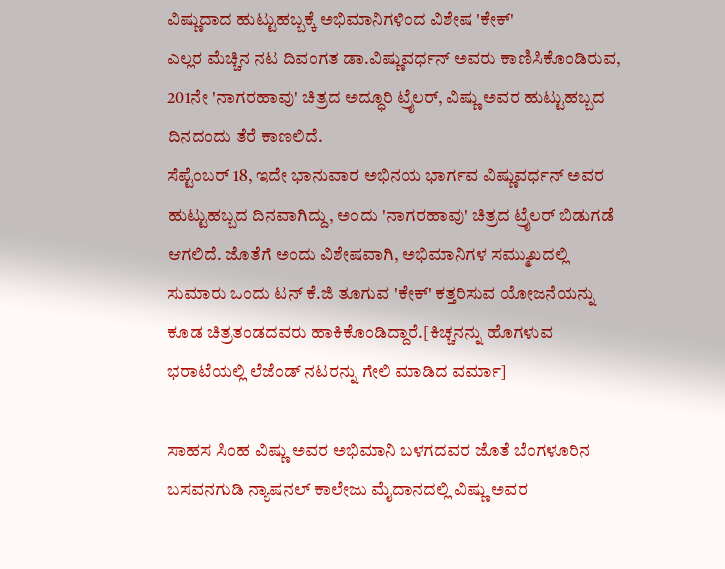ವಿಷ್ಣುದಾದ ಹುಟ್ಟುಹಬ್ಬಕ್ಕೆ ಅಭಿಮಾನಿಗಳಿಂದ ವಿಶೇಷ 'ಕೇಕ್'
ಎಲ್ಲರ ಮೆಚ್ಚಿನ ನಟ ದಿವಂಗತ ಡಾ.ವಿಷ್ಣುವರ್ಧನ್ ಅವರು ಕಾಣಿಸಿಕೊಂಡಿರುವ, 201ನೇ 'ನಾಗರಹಾವು' ಚಿತ್ರದ ಅದ್ಧೂರಿ ಟ್ರೈಲರ್, ವಿಷ್ಣು ಅವರ ಹುಟ್ಟುಹಬ್ಬದ ದಿನದಂದು ತೆರೆ ಕಾಣಲಿದೆ.
ಸೆಪ್ಟೆಂಬರ್ 18, ಇದೇ ಭಾನುವಾರ ಅಭಿನಯ ಭಾರ್ಗವ ವಿಷ್ಣುವರ್ಧನ್ ಅವರ ಹುಟ್ಟುಹಬ್ಬದ ದಿನವಾಗಿದ್ದು, ಅಂದು 'ನಾಗರಹಾವು' ಚಿತ್ರದ ಟ್ರೈಲರ್ ಬಿಡುಗಡೆ ಆಗಲಿದೆ. ಜೊತೆಗೆ ಅಂದು ವಿಶೇಷವಾಗಿ, ಅಭಿಮಾನಿಗಳ ಸಮ್ಮುಖದಲ್ಲಿ ಸುಮಾರು ಒಂದು ಟನ್ ಕೆ.ಜಿ ತೂಗುವ 'ಕೇಕ್' ಕತ್ತರಿಸುವ ಯೋಜನೆಯನ್ನು ಕೂಡ ಚಿತ್ರತಂಡದವರು ಹಾಕಿಕೊಂಡಿದ್ದಾರೆ.[ಕಿಚ್ಚನನ್ನು ಹೊಗಳುವ ಭರಾಟೆಯಲ್ಲಿ ಲೆಜೆಂಡ್ ನಟರನ್ನು ಗೇಲಿ ಮಾಡಿದ ವರ್ಮಾ]

ಸಾಹಸ ಸಿಂಹ ವಿಷ್ಣು ಅವರ ಅಭಿಮಾನಿ ಬಳಗದವರ ಜೊತೆ ಬೆಂಗಳೂರಿನ ಬಸವನಗುಡಿ ನ್ಯಾಷನಲ್ ಕಾಲೇಜು ಮೈದಾನದಲ್ಲಿ ವಿಷ್ಣು ಅವರ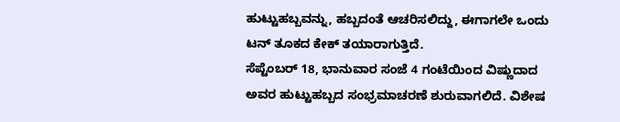ಹುಟ್ಟುಹಬ್ಬವನ್ನು, ಹಬ್ಬದಂತೆ ಆಚರಿಸಲಿದ್ದು, ಈಗಾಗಲೇ ಒಂದು ಟನ್ ತೂಕದ ಕೇಕ್ ತಯಾರಾಗುತ್ತಿದೆ.
ಸೆಪ್ಟೆಂಬರ್ 18, ಭಾನುವಾರ ಸಂಜೆ 4 ಗಂಟೆಯಿಂದ ವಿಷ್ಣುದಾದ ಅವರ ಹುಟ್ಟುಹಬ್ಬದ ಸಂಭ್ರಮಾಚರಣೆ ಶುರುವಾಗಲಿದೆ. ವಿಶೇಷ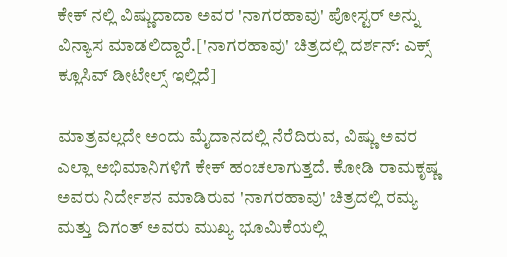ಕೇಕ್ ನಲ್ಲಿ ವಿಷ್ಣುದಾದಾ ಅವರ 'ನಾಗರಹಾವು' ಪೋಸ್ಟರ್ ಅನ್ನು ವಿನ್ಯಾಸ ಮಾಡಲಿದ್ದಾರೆ.['ನಾಗರಹಾವು' ಚಿತ್ರದಲ್ಲಿ ದರ್ಶನ್: ಎಕ್ಸ್ ಕ್ಲೂಸಿವ್ ಡೀಟೇಲ್ಸ್ ಇಲ್ಲಿದೆ]

ಮಾತ್ರವಲ್ಲದೇ ಅಂದು ಮೈದಾನದಲ್ಲಿ ನೆರೆದಿರುವ, ವಿಷ್ಣು ಅವರ ಎಲ್ಲಾ ಅಭಿಮಾನಿಗಳಿಗೆ ಕೇಕ್ ಹಂಚಲಾಗುತ್ತದೆ. ಕೋಡಿ ರಾಮಕೃಷ್ಣ ಅವರು ನಿರ್ದೇಶನ ಮಾಡಿರುವ 'ನಾಗರಹಾವು' ಚಿತ್ರದಲ್ಲಿ ರಮ್ಯ ಮತ್ತು ದಿಗಂತ್ ಅವರು ಮುಖ್ಯ ಭೂಮಿಕೆಯಲ್ಲಿ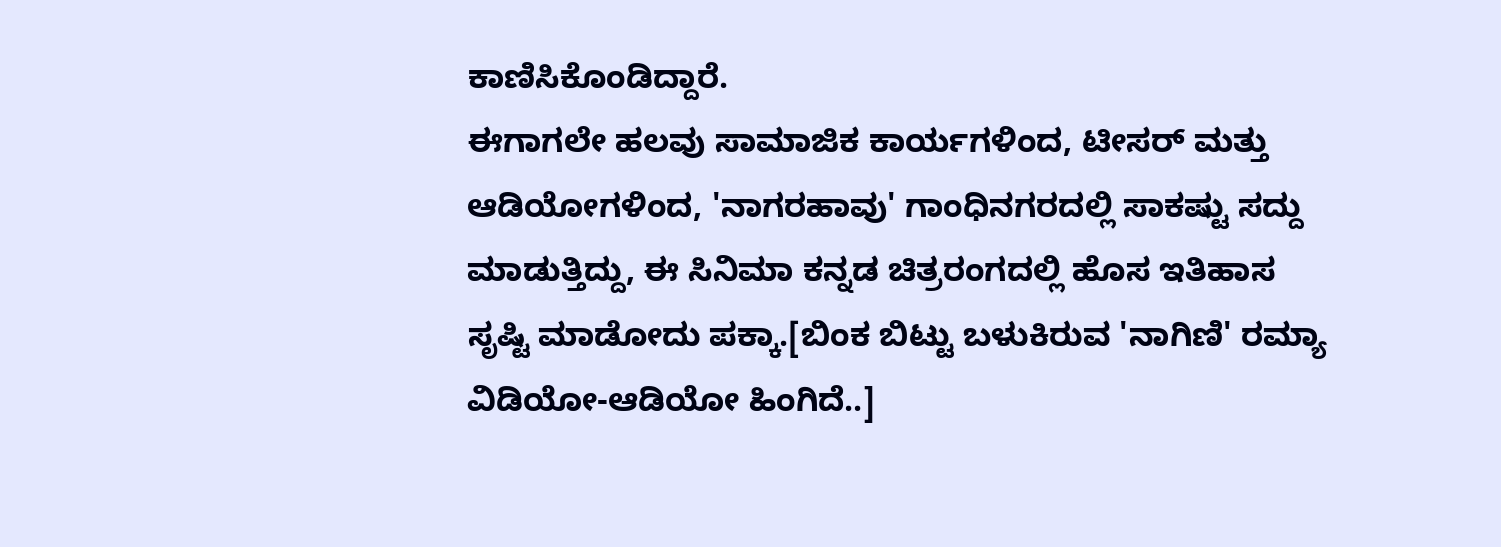ಕಾಣಿಸಿಕೊಂಡಿದ್ದಾರೆ.
ಈಗಾಗಲೇ ಹಲವು ಸಾಮಾಜಿಕ ಕಾರ್ಯಗಳಿಂದ, ಟೀಸರ್ ಮತ್ತು ಆಡಿಯೋಗಳಿಂದ, 'ನಾಗರಹಾವು' ಗಾಂಧಿನಗರದಲ್ಲಿ ಸಾಕಷ್ಟು ಸದ್ದು ಮಾಡುತ್ತಿದ್ದು, ಈ ಸಿನಿಮಾ ಕನ್ನಡ ಚಿತ್ರರಂಗದಲ್ಲಿ ಹೊಸ ಇತಿಹಾಸ ಸೃಷ್ಟಿ ಮಾಡೋದು ಪಕ್ಕಾ.[ಬಿಂಕ ಬಿಟ್ಟು ಬಳುಕಿರುವ 'ನಾಗಿಣಿ' ರಮ್ಯಾ ವಿಡಿಯೋ-ಆಡಿಯೋ ಹಿಂಗಿದೆ..]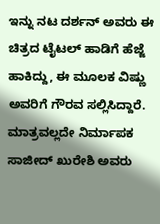ಇನ್ನು ನಟ ದರ್ಶನ್ ಅವರು ಈ ಚಿತ್ರದ ಟೈಟಲ್ ಹಾಡಿಗೆ ಹೆಜ್ಜೆ ಹಾಕಿದ್ದು, ಈ ಮೂಲಕ ವಿಷ್ಣು ಅವರಿಗೆ ಗೌರವ ಸಲ್ಲಿಸಿದ್ದಾರೆ. ಮಾತ್ರವಲ್ಲದೇ ನಿರ್ಮಾಪಕ ಸಾಜೀದ್ ಖುರೇಶಿ ಅವರು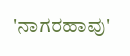'ನಾಗರಹಾವು'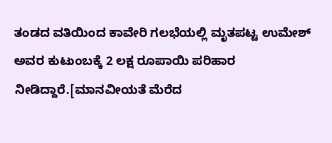ತಂಡದ ವತಿಯಿಂದ ಕಾವೇರಿ ಗಲಭೆಯಲ್ಲಿ ಮೃತಪಟ್ಟ ಉಮೇಶ್ ಅವರ ಕುಟುಂಬಕ್ಕೆ 2 ಲಕ್ಷ ರೂಪಾಯಿ ಪರಿಹಾರ ನೀಡಿದ್ದಾರೆ.[ಮಾನವೀಯತೆ ಮೆರೆದ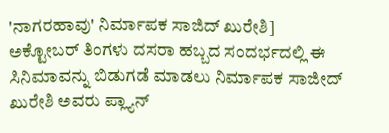'ನಾಗರಹಾವು' ನಿರ್ಮಾಪಕ ಸಾಜಿದ್ ಖುರೇಶಿ]
ಅಕ್ಟೋಬರ್ ತಿಂಗಳು ದಸರಾ ಹಬ್ಬದ ಸಂದರ್ಭದಲ್ಲಿ ಈ ಸಿನಿಮಾವನ್ನು ಬಿಡುಗಡೆ ಮಾಡಲು ನಿರ್ಮಾಪಕ ಸಾಜೀದ್ ಖುರೇಶಿ ಅವರು ಪ್ಲ್ಯಾನ್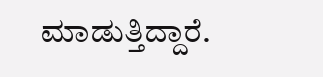ಮಾಡುತ್ತಿದ್ದಾರೆ.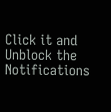Click it and Unblock the Notifications